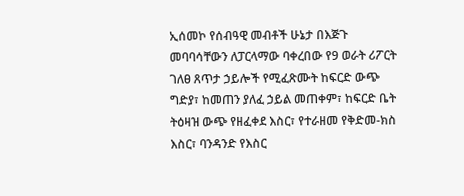ኢሰመኮ የሰብዓዊ መብቶች ሁኔታ በእጅጉ መባባሳቸውን ለፓርላማው ባቀረበው የ9 ወራት ሪፖርት ገለፀ ጸጥታ ኃይሎች የሚፈጽሙት ከፍርድ ውጭ ግድያ፣ ከመጠን ያለፈ ኃይል መጠቀም፣ ከፍርድ ቤት ትዕዛዝ ውጭ የዘፈቀደ እስር፣ የተራዘመ የቅድመ-ክስ እስር፣ ባንዳንድ የእስር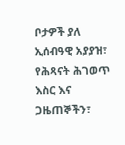ቦታዎች ያለ ኢሰብዓዊ አያያዝ፣ የሕጻናት ሕገወጥ እስር እና ጋዜጠኞችን፣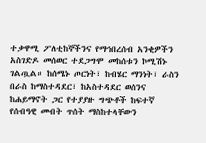ተቃዋሚ ፖለቲከኞችንና የማኅበረሰብ አንቂዎችን አስገድዶ መሰወር ተደጋግሞ መከሰቱን ኮሚሽኑ ገልጧል። ከሰሜኑ ጦርነት፣ ከብሄር ማንነት፣ ራስን በራስ ከማስተዳደር፣ ከአስተዳደር ወሰንና ከሐይማኖት ጋር የተያያዙ ግጭቶች ከፍተኛ የሰብዓዊ መብት ጥሰት ማስከተላቸውን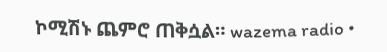ኮሚሽኑ ጨምሮ ጠቅሷል። wazema radio •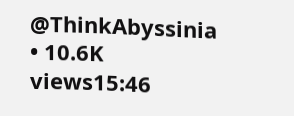@ThinkAbyssinia • 10.6K views15:46